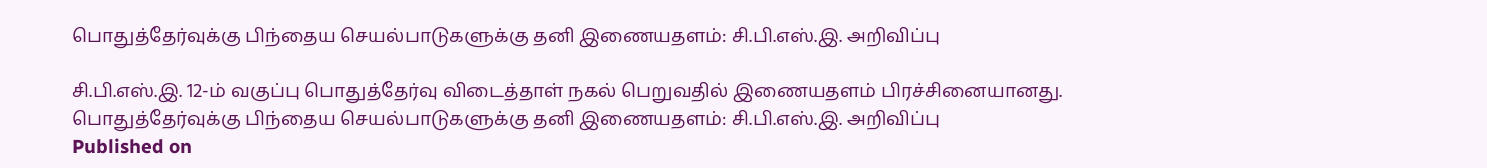பொதுத்தேர்வுக்கு பிந்தைய செயல்பாடுகளுக்கு தனி இணையதளம்: சி.பி.எஸ்.இ. அறிவிப்பு

சி.பி.எஸ்.இ. 12-ம் வகுப்பு பொதுத்தேர்வு விடைத்தாள் நகல் பெறுவதில் இணையதளம் பிரச்சினையானது.
பொதுத்தேர்வுக்கு பிந்தைய செயல்பாடுகளுக்கு தனி இணையதளம்: சி.பி.எஸ்.இ. அறிவிப்பு
Published on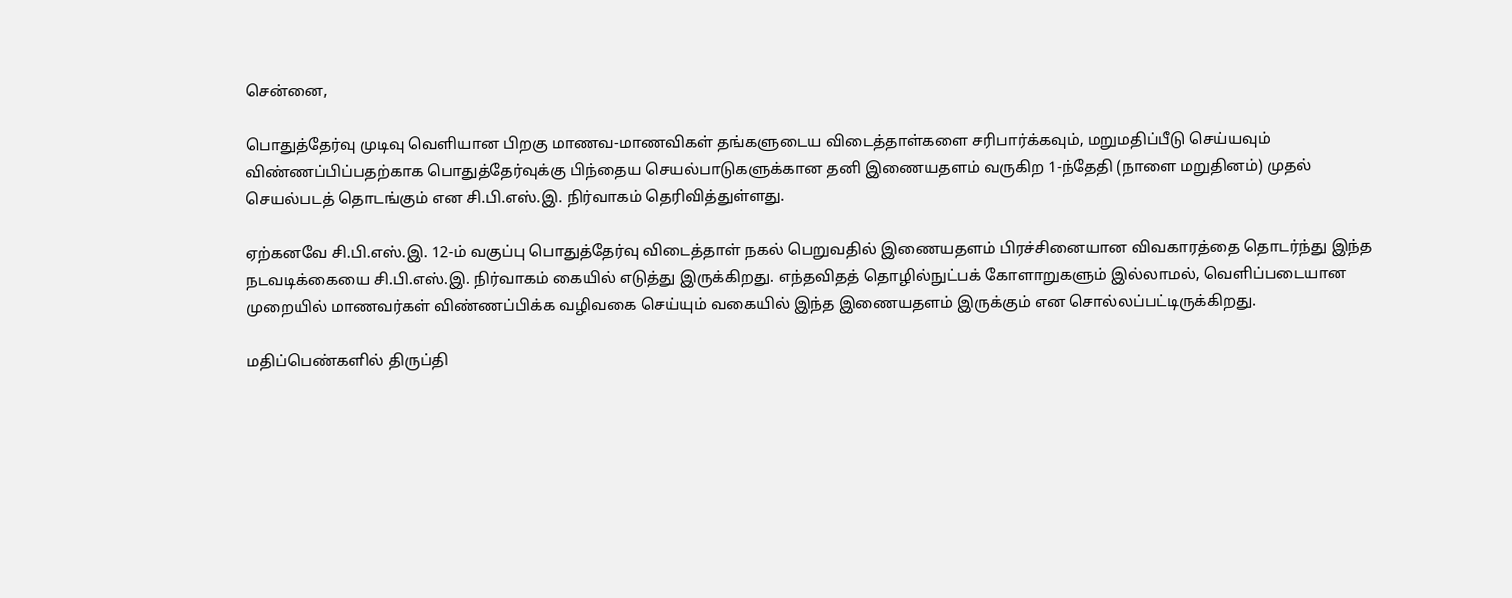சென்னை,

பொதுத்தேர்வு முடிவு வெளியான பிறகு மாணவ-மாணவிகள் தங்களுடைய விடைத்தாள்களை சரிபார்க்கவும், மறுமதிப்பீடு செய்யவும் விண்ணப்பிப்பதற்காக பொதுத்தேர்வுக்கு பிந்தைய செயல்பாடுகளுக்கான தனி இணையதளம் வருகிற 1-ந்தேதி (நாளை மறுதினம்) முதல் செயல்படத் தொடங்கும் என சி.பி.எஸ்.இ. நிர்வாகம் தெரிவித்துள்ளது.

ஏற்கனவே சி.பி.எஸ்.இ. 12-ம் வகுப்பு பொதுத்தேர்வு விடைத்தாள் நகல் பெறுவதில் இணையதளம் பிரச்சினையான விவகாரத்தை தொடர்ந்து இந்த நடவடிக்கையை சி.பி.எஸ்.இ. நிர்வாகம் கையில் எடுத்து இருக்கிறது. எந்தவிதத் தொழில்நுட்பக் கோளாறுகளும் இல்லாமல், வெளிப்படையான முறையில் மாணவர்கள் விண்ணப்பிக்க வழிவகை செய்யும் வகையில் இந்த இணையதளம் இருக்கும் என சொல்லப்பட்டிருக்கிறது.

மதிப்பெண்களில் திருப்தி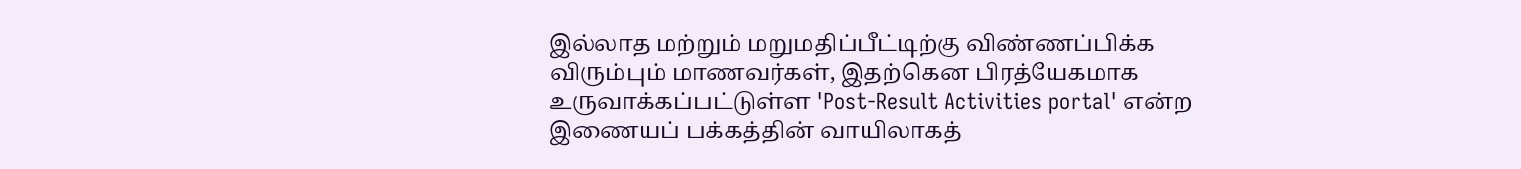இல்லாத மற்றும் மறுமதிப்பீட்டிற்கு விண்ணப்பிக்க விரும்பும் மாணவர்கள், இதற்கென பிரத்யேகமாக உருவாக்கப்பட்டுள்ள 'Post-Result Activities portal' என்ற இணையப் பக்கத்தின் வாயிலாகத்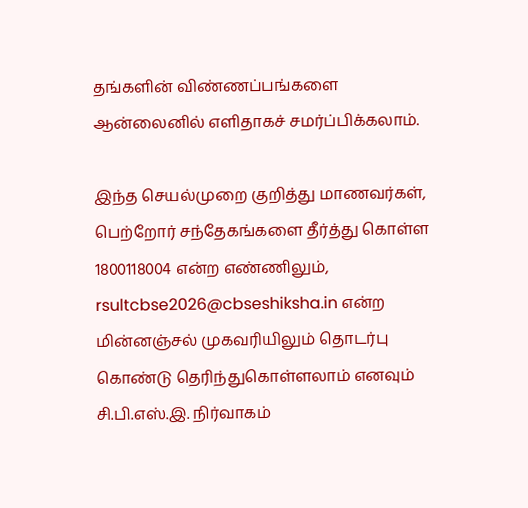தங்களின் விண்ணப்பங்களை ஆன்லைனில் எளிதாகச் சமர்ப்பிக்கலாம்.

இந்த செயல்முறை குறித்து மாணவர்கள், பெற்றோர் சந்தேகங்களை தீர்த்து கொள்ள 1800118004 என்ற எண்ணிலும், rsultcbse2026@cbseshiksha.in என்ற மின்னஞ்சல் முகவரியிலும் தொடர்பு கொண்டு தெரிந்துகொள்ளலாம் எனவும் சி.பி.எஸ்.இ. நிர்வாகம்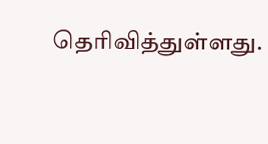தெரிவித்துள்ளது.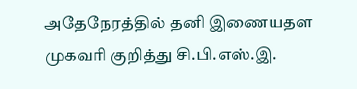அதேநேரத்தில் தனி இணையதள முகவரி குறித்து சி.பி.எஸ்.இ.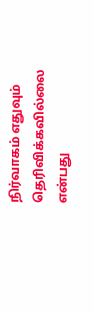நிர்வாகம் எதுவும் தெரிவிக்கவில்லை என்பது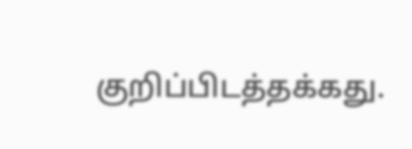குறிப்பிடத்தக்கது.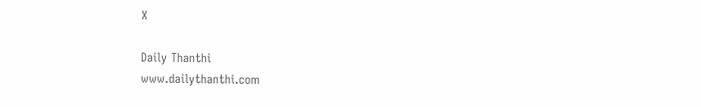X

Daily Thanthi
www.dailythanthi.com